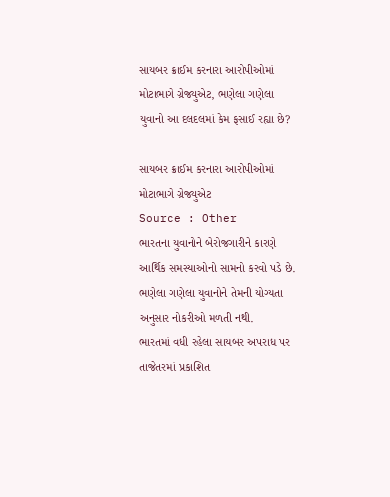સાયબર ક્રાઈમ કરનારા આરોપીઓમાં મોટાભાગે ગ્રેજ્યુએટ, ભણેલા ગણેલા યુવાનો આ દલદલમાં કેમ ફસાઈ રહ્યા છે?

સાયબર ક્રાઈમ કરનારા આરોપીઓમાં મોટાભાગે ગ્રેજ્યુએટ
Source : Other
ભારતના યુવાનોને બેરોજગારીને કારણે આર્થિક સમસ્યાઓનો સામનો કરવો પડે છે. ભણેલા ગણેલા યુવાનોને તેમની યોગ્યતા અનુસાર નોકરીઓ મળતી નથી.
ભારતમાં વધી રહેલા સાયબર અપરાધ પર તાજેતરમાં પ્રકાશિત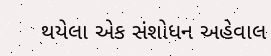થયેલા એક સંશોધન અહેવાલ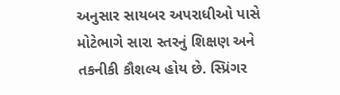અનુસાર સાયબર અપરાધીઓ પાસે મોટેભાગે સારા સ્તરનું શિક્ષણ અને તકનીકી કૌશલ્ય હોય છે. સ્પ્રિંગર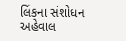લિંકના સંશોધન અહેવાલ